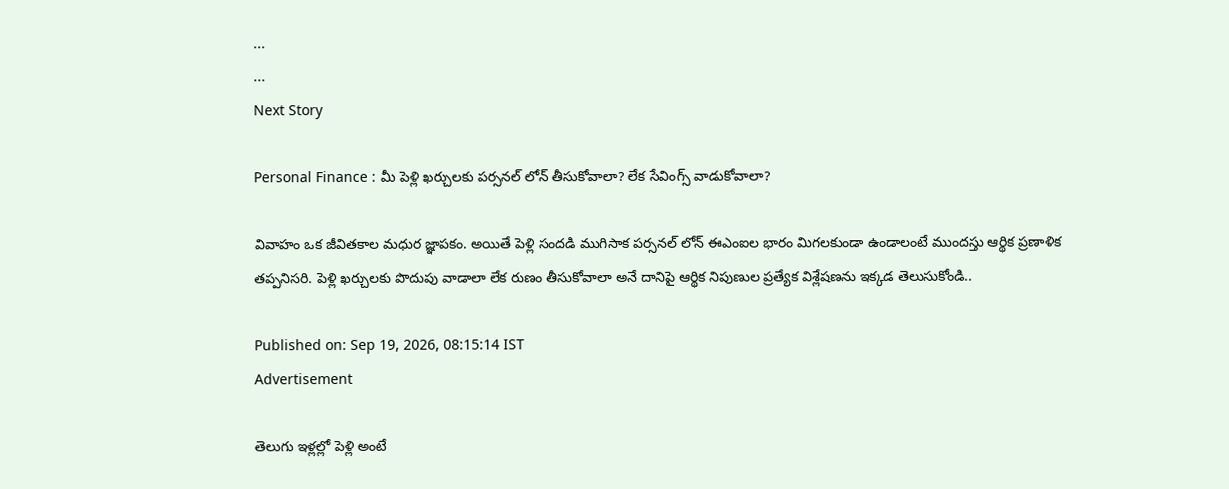...
...
Next Story

Personal Finance : మీ పెళ్లి ఖర్చులకు పర్సనల్ లోన్ తీసుకోవాలా? లేక సేవింగ్స్ వాడుకోవాలా?

వివాహం ఒక జీవితకాల మధుర జ్ఞాపకం. అయితే పెళ్లి సందడి ముగిసాక పర్సనల్ లోన్ ఈఎంఐల భారం మిగలకుండా ఉండాలంటే ముందస్తు ఆర్థిక ప్రణాళిక తప్పనిసరి. పెళ్లి ఖర్చులకు పొదుపు వాడాలా లేక రుణం తీసుకోవాలా అనే దానిపై ఆర్థిక నిపుణుల ప్రత్యేక విశ్లేషణను ఇక్కడ తెలుసుకోండి..

Published on: Sep 19, 2026, 08:15:14 IST
Advertisement

తెలుగు ఇళ్లల్లో పెళ్లి అంటే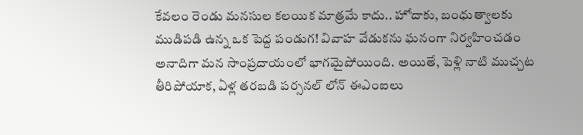కేవలం రెండు మనసుల కలయిక మాత్రమే కాదు.. హోదాకు, బంధుత్వాలకు ముడిపడి ఉన్న ఒక పెద్ద పండుగ! వివాహ వేడుకను ఘనంగా నిర్వహించడం అనాదిగా మన సాంప్రదాయంలో భాగమైపోయింది. అయితే, పెళ్లి నాటి ముచ్చట తీరిపోయాక, ఏళ్ల తరబడి పర్సనల్ లోన్ ఈఎంఐలు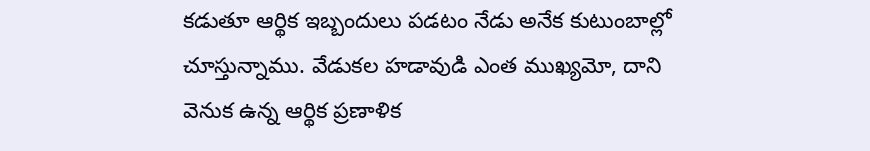కడుతూ ఆర్థిక ఇబ్బందులు పడటం నేడు అనేక కుటుంబాల్లో చూస్తున్నాము. వేడుకల హడావుడి ఎంత ముఖ్యమో, దాని వెనుక ఉన్న ఆర్థిక ప్రణాళిక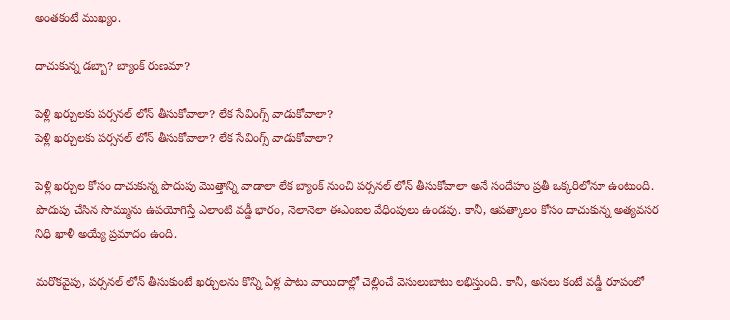అంతకంటే ముఖ్యం.

దాచుకున్న డబ్బా? బ్యాంక్ రుణమా?

పెళ్లి ఖర్చులకు పర్సనల్ లోన్ తీసుకోవాలా? లేక సేవింగ్స్ వాడుకోవాలా?
పెళ్లి ఖర్చులకు పర్సనల్ లోన్ తీసుకోవాలా? లేక సేవింగ్స్ వాడుకోవాలా?

పెళ్లి ఖర్చుల కోసం దాచుకున్న పొదుపు మొత్తాన్ని వాడాలా లేక బ్యాంక్ నుంచి పర్సనల్ లోన్ తీసుకోవాలా అనే సందేహం ప్రతీ ఒక్కరిలోనూ ఉంటుంది. పొదుపు చేసిన సొమ్మును ఉపయోగిస్తే ఎలాంటి వడ్డీ భారం, నెలానెలా ఈఎంఐల వేధింపులు ఉండవు. కానీ, ఆపత్కాలం కోసం దాచుకున్న అత్యవసర నిధి ఖాళీ అయ్యే ప్రమాదం ఉంది.

మరొకవైపు, పర్సనల్ లోన్ తీసుకుంటే ఖర్చులను కొన్ని ఏళ్ల పాటు వాయిదాల్లో చెల్లించే వెసులుబాటు లభిస్తుంది. కానీ, అసలు కంటే వడ్డీ రూపంలో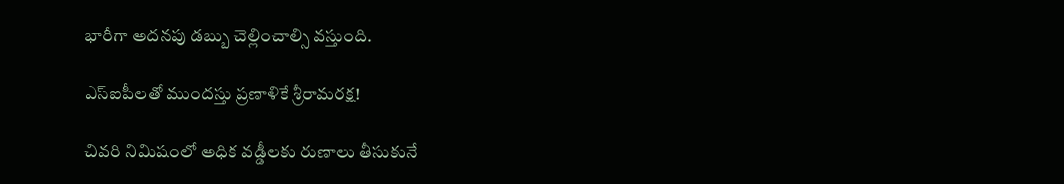భారీగా అదనపు డబ్బు చెల్లించాల్సి వస్తుంది.

ఎస్ఐపీలతో ముందస్తు ప్రణాళికే శ్రీరామరక్ష!

చివరి నిమిషంలో అధిక వడ్డీలకు రుణాలు తీసుకునే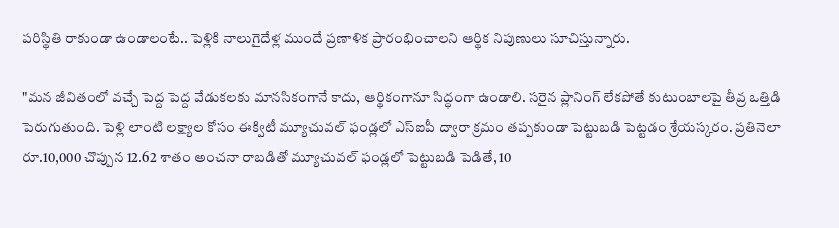పరిస్థితి రాకుండా ఉండాలంటే.. పెళ్లికి నాలుగైదేళ్ల ముందే ప్రణాళిక ప్రారంభించాలని ఆర్థిక నిపుణులు సూచిస్తున్నారు.

"మన జీవితంలో వచ్చే పెద్ద పెద్ద వేడుకలకు మానసికంగానే కాదు, ఆర్థికంగానూ సిద్ధంగా ఉండాలి. సరైన ప్లానింగ్ లేకపోతే కుటుంబాలపై తీవ్ర ఒత్తిడి పెరుగుతుంది. పెళ్లి లాంటి లక్ష్యాల కోసం ఈక్విటీ మ్యూచువల్ ఫండ్లలో ఎస్‌ఐపీ ద్వారా క్రమం తప్పకుండా పెట్టుబడి పెట్టడం శ్రేయస్కరం. ప్రతినెలా రూ.10,000 చొప్పున 12.62 శాతం అంచనా రాబడితో మ్యూచువల్ ఫండ్లలో పెట్టుబడి పెడితే, 10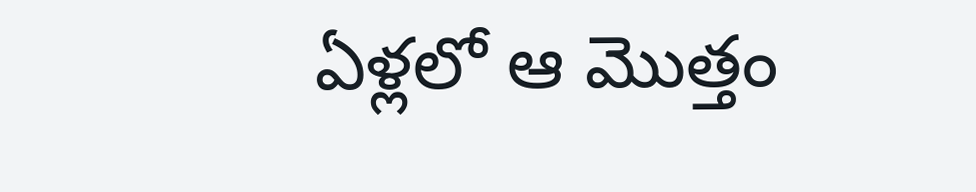ఏళ్లలో ఆ మొత్తం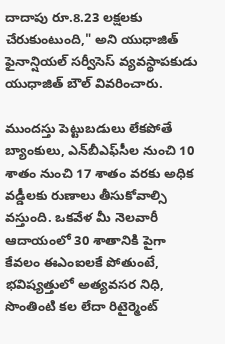దాదాపు రూ.8.23 లక్షలకు చేరుకుంటుంది," అని యుధాజిత్ ఫైనాన్షియల్ సర్వీసెస్ వ్యవస్థాపకుడు యుధాజిత్ బౌల్ వివరించారు.

ముందస్తు పెట్టుబడులు లేకపోతే బ్యాంకులు, ఎన్‌బీఎఫ్‌సీల నుంచి 10 శాతం నుంచి 17 శాతం వరకు అధిక వడ్డీలకు రుణాలు తీసుకోవాల్సి వస్తుంది. ఒకవేళ మీ నెలవారీ ఆదాయంలో 30 శాతానికి పైగా కేవలం ఈఎంఐలకే పోతుంటే, భవిష్యత్తులో అత్యవసర నిధి, సొంతింటి కల లేదా రిటైర్మెంట్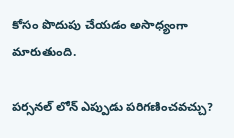కోసం పొదుపు చేయడం అసాధ్యంగా మారుతుంది.

పర్సనల్ లోన్ ఎప్పుడు పరిగణించవచ్చు?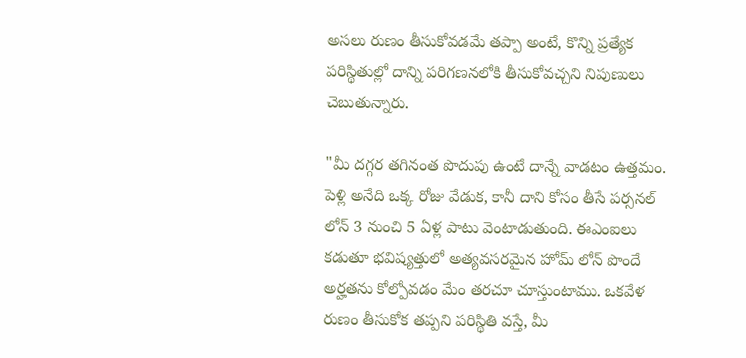అసలు రుణం తీసుకోవడమే తప్పా అంటే, కొన్ని ప్రత్యేక పరిస్థితుల్లో దాన్ని పరిగణనలోకి తీసుకోవచ్చని నిపుణులు చెబుతున్నారు.

"మీ దగ్గర తగినంత పొదుపు ఉంటే దాన్నే వాడటం ఉత్తమం. పెళ్లి అనేది ఒక్క రోజు వేడుక, కానీ దాని కోసం తీసే పర్సనల్ లోన్ 3 నుంచి 5 ఏళ్ల పాటు వెంటాడుతుంది. ఈఎంఐలు కడుతూ భవిష్యత్తులో అత్యవసరమైన హోమ్ లోన్ పొందే అర్హతను కోల్పోవడం మేం తరచూ చూస్తుంటాము. ఒకవేళ రుణం తీసుకోక తప్పని పరిస్థితి వస్తే, మీ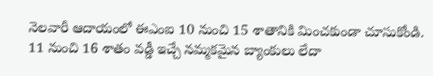నెలవారీ ఆదాయంలో ఈఎంఐ 10 నుంచి 15 శాతానికి మించకుండా చూసుకోండి. 11 నుంచి 16 శాతం వడ్డీ ఇచ్చే నమ్మకమైన బ్యాంకులు లేదా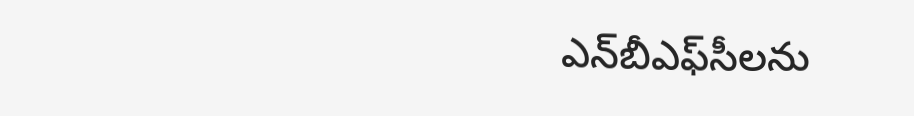ఎన్‌బీఎఫ్‌సీలను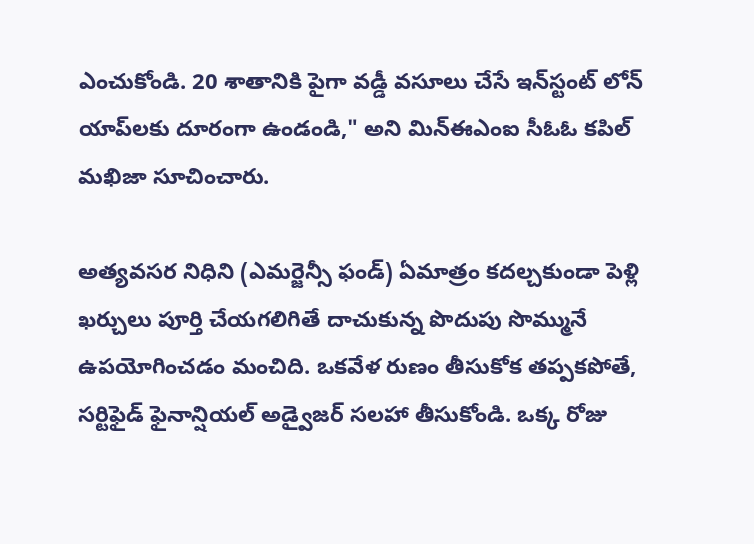ఎంచుకోండి. 20 శాతానికి పైగా వడ్డీ వసూలు చేసే ఇన్‌స్టంట్ లోన్ యాప్‌లకు దూరంగా ఉండండి," అని మిన్ఈఎంఐ సీఓఓ కపిల్ మఖిజా సూచించారు.

అత్యవసర నిధిని (ఎమర్జెన్సీ ఫండ్) ఏమాత్రం కదల్చకుండా పెళ్లి ఖర్చులు పూర్తి చేయగలిగితే దాచుకున్న పొదుపు సొమ్మునే ఉపయోగించడం మంచిది. ఒకవేళ రుణం తీసుకోక తప్పకపోతే, సర్టిఫైడ్ ఫైనాన్షియల్ అడ్వైజర్ సలహా తీసుకోండి. ఒక్క రోజు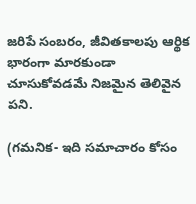జరిపే సంబరం, జీవితకాలపు ఆర్థిక భారంగా మారకుండా చూసుకోవడమే నిజమైన తెలివైన పని.

(గమనిక- ఇది సమాచారం కోసం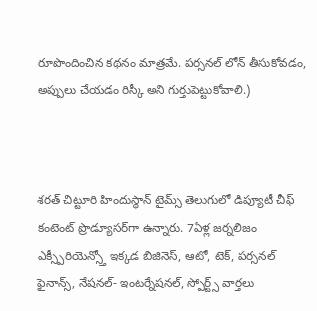రూపొందించిన కథనం మాత్రమే. పర్సనల్ లోన్ తీసుకోవడం, అప్పులు చేయడం రిస్కీ అని గుర్తుపెట్టుకోవాలి.)



శరత్ చిట్టూరి హిందుస్థాన్ టైమ్స్ తెలుగులో డిప్యూటీ చీఫ్ కంటెంట్ ప్రొడ్యూసర్‌గా ఉన్నారు. 7ఏళ్ల జర్నలిజం ఎక్స్పీరియెన్స్తో ఇక్కడ బిజినెస్, ఆటో, టెక్, పర్సనల్ ఫైనాన్స్, నేషనల్- ఇంటర్నేషనల్, స్పోర్ట్స్ వార్తలు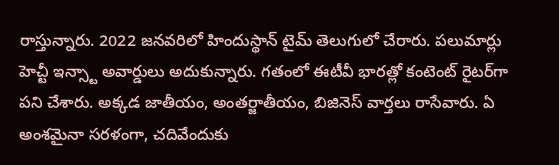రాస్తున్నారు. 2022 జనవరిలో హిందుస్థాన్ టైమ్ తెలుగులో చేరారు. పలుమార్లు హెచ్టీ ఇన్స్టా అవార్డులు అదుకున్నారు. గతంలో ఈటీవీ భారత్లో కంటెంట్ రైటర్‌గా పని చేశారు. అక్కడ జాతీయం, అంతర్జాతీయం, బిజినెస్ వార్తలు రాసేవారు. ఏ అంశమైనా సరళంగా, చదివేందుకు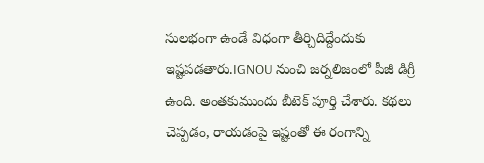సులభంగా ఉండే విధంగా తీర్చిదిద్దేందుకు ఇష్టపడతారు.IGNOU నుంచి జర్నలిజంలో పీజీ డిగ్రీ ఉంది. అంతకుముందు బీటెక్ పూర్తి చేశారు. కథలు చెప్పడం, రాయడంపై ఇష్టంతో ఈ రంగాన్ని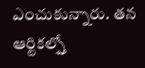ఎంచుకున్నారు. తన ఆర్టికల్స్తో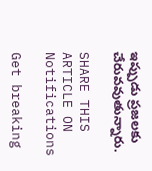ఇప్పుడు ప్రజలకు చేరువవుతున్నారు.

SHARE THIS ARTICLE ON
Notifications

Get breaking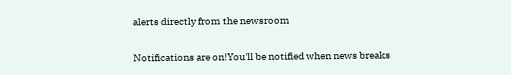alerts directly from the newsroom

Notifications are on!You'll be notified when news breaks